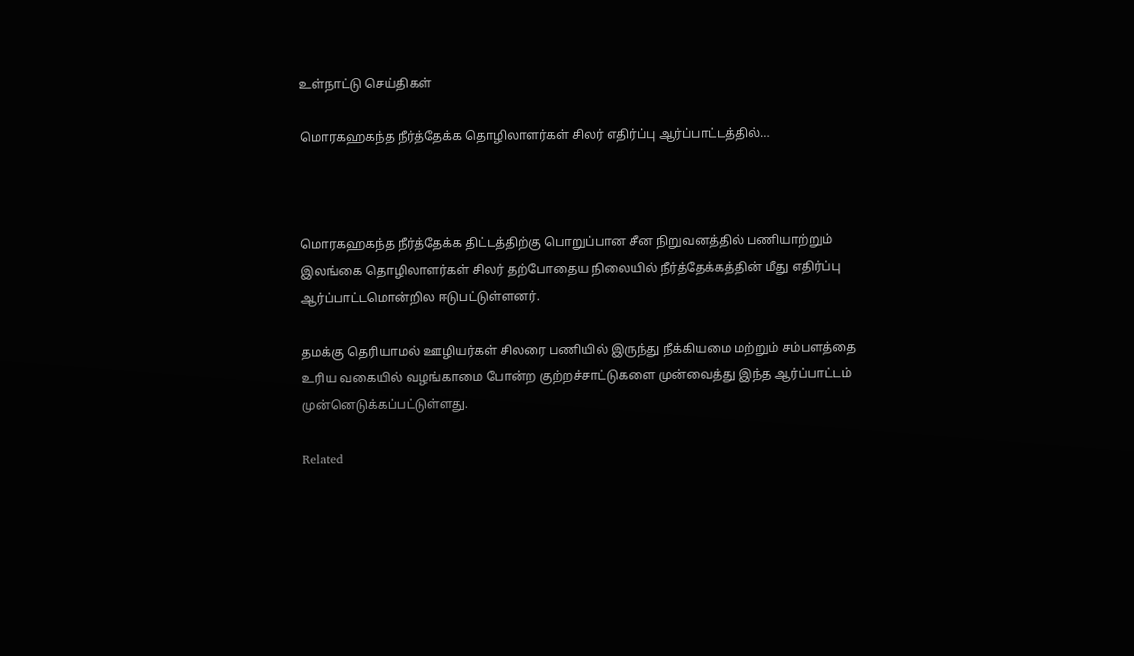உள்நாட்டு செய்திகள்

மொரகஹகந்த நீர்த்தேக்க தொழிலாளர்கள் சிலர் எதிர்ப்பு ஆர்ப்பாட்டத்தில்…



மொரகஹகந்த நீர்த்தேக்க திட்டத்திற்கு பொறுப்பான சீன நிறுவனத்தில் பணியாற்றும் இலங்கை தொழிலாளர்கள் சிலர் தற்போதைய நிலையில் நீர்த்தேக்கத்தின் மீது எதிர்ப்பு ஆர்ப்பாட்டமொன்றில ஈடுபட்டுள்ளனர்.

தமக்கு தெரியாமல் ஊழியர்கள் சிலரை பணியில் இருந்து நீக்கியமை மற்றும் சம்பளத்தை உரிய வகையில் வழங்காமை போன்ற குற்றச்சாட்டுகளை முன்வைத்து இந்த ஆர்ப்பாட்டம் முன்னெடுக்கப்பட்டுள்ளது.

Related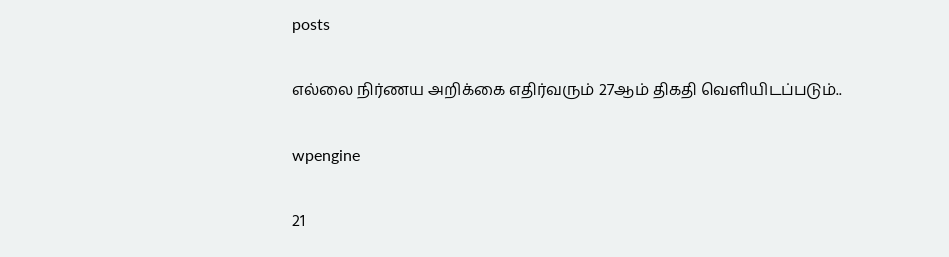posts

எல்லை நிர்ணய அறிக்கை எதிர்வரும் 27ஆம் திகதி வெளியிடப்படும்..

wpengine

21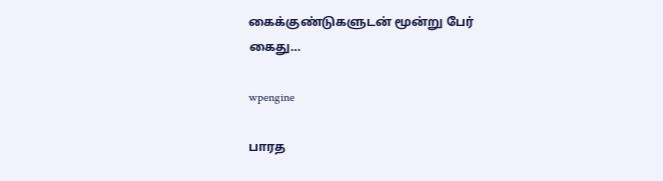கைக்குண்டுகளுடன் மூன்று பேர் கைது…

wpengine

பாரத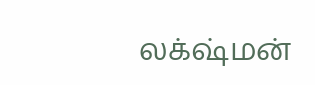லக்‌ஷ்மன்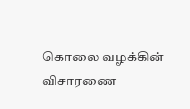கொலை வழக்கின் விசாரணை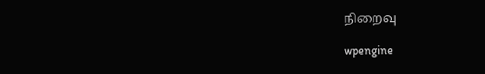நிறைவு

wpengine